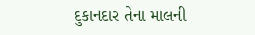દુકાનદાર તેના માલની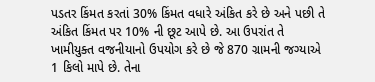પડતર કિંમત કરતાં 30% કિંમત વધારે અંકિત કરે છે અને પછી તે અંકિત કિંમત પર 10% ની છૂટ આપે છે. આ ઉપરાંત તે ખામીયુક્ત વજનીયાનો ઉપયોગ કરે છે જે 870 ગ્રામની જગ્યાએ 1 કિલો માપે છે. તેના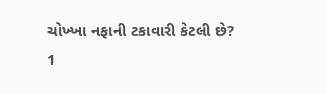ચોખ્ખા નફાની ટકાવારી કેટલી છે?
1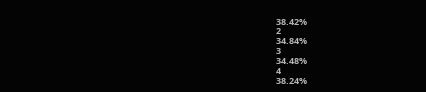38.42%
2
34.84%
3
34.48%
4
38.24%